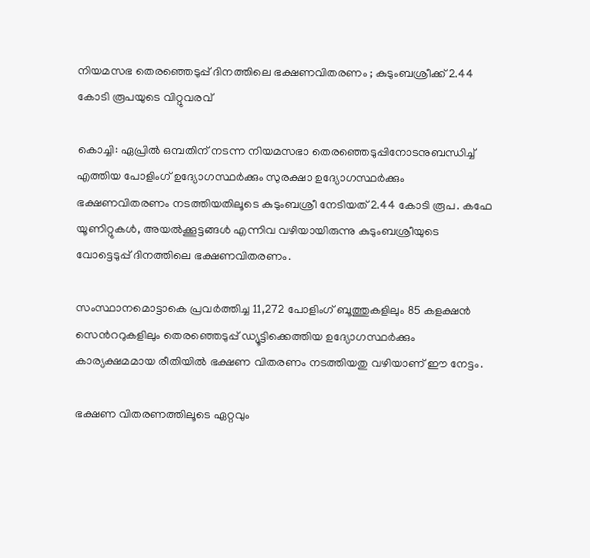നിയമസഭ തെരഞ്ഞെടുപ്പ് ദിനത്തിലെ ഭക്ഷണവിതരണം ; കുടുംബശ്രീക്ക് 2.44 കോടി രൂപയുടെ വിറ്റുവരവ്

കൊച്ചി: ഏപ്രില്‍ ഒമ്പതിന് നടന്ന നിയമസഭാ തെരഞ്ഞെടുപ്പിനോടനുബന്ധിച്ച് എത്തിയ പോളിംഗ് ഉദ്യോഗസ്ഥര്‍ക്കും സുരക്ഷാ ഉദ്യോഗസ്ഥര്‍ക്കും ഭക്ഷണവിതരണം നടത്തിയതിലൂടെ കുടുംബശ്രീ നേടിയത് 2.44 കോടി രൂപ. കഫേ യൂണിറ്റുകള്‍, അയല്‍ക്കൂട്ടങ്ങള്‍ എന്നിവ വഴിയായിരുന്നു കുടുംബശ്രീയുടെ വോട്ടെടുപ്പ് ദിനത്തിലെ ഭക്ഷണവിതരണം.

സംസ്ഥാനമൊട്ടാകെ പ്രവര്‍ത്തിച്ച 11,272 പോളിംഗ് ബൂത്തുകളിലും 85 കളക്ഷന്‍ സെന്‍ററുകളിലും തെരഞ്ഞെടുപ്പ് ഡ്യൂട്ടിക്കെത്തിയ ഉദ്യോഗസ്ഥര്‍ക്കും കാര്യക്ഷമമായ രീതിയില്‍ ഭക്ഷണ വിതരണം നടത്തിയതു വഴിയാണ് ഈ നേട്ടം.

ഭക്ഷണ വിതരണത്തിലൂടെ ഏറ്റവും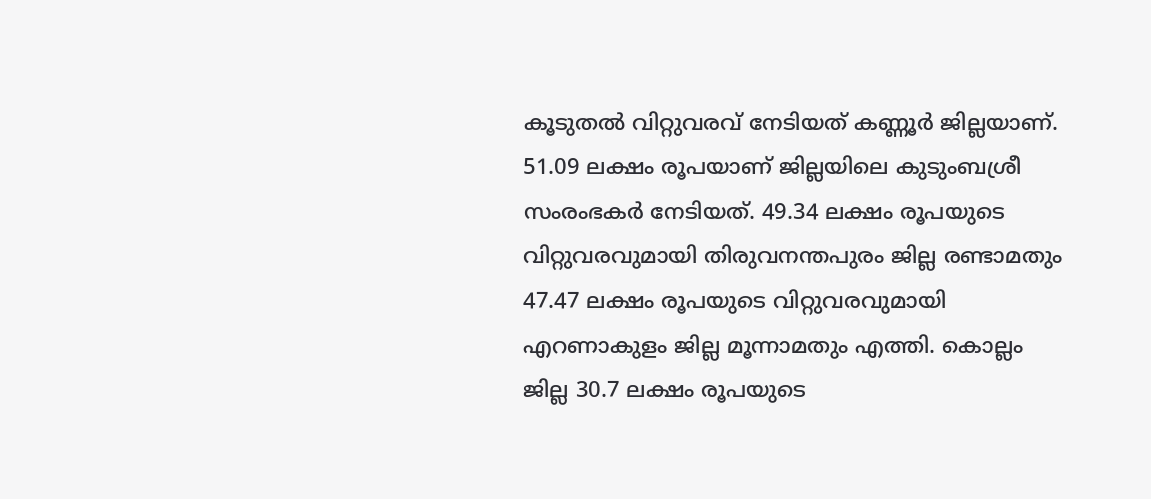കൂടുതല്‍ വിറ്റുവരവ് നേടിയത് കണ്ണൂര്‍ ജില്ലയാണ്. 51.09 ലക്ഷം രൂപയാണ് ജില്ലയിലെ കുടുംബശ്രീ സംരംഭകര്‍ നേടിയത്. 49.34 ലക്ഷം രൂപയുടെ വിറ്റുവരവുമായി തിരുവനന്തപുരം ജില്ല രണ്ടാമതും 47.47 ലക്ഷം രൂപയുടെ വിറ്റുവരവുമായി എറണാകുളം ജില്ല മൂന്നാമതും എത്തി. കൊല്ലം ജില്ല 30.7 ലക്ഷം രൂപയുടെ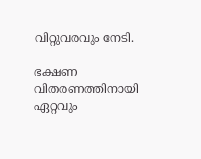വിറ്റുവരവും നേടി.

ഭക്ഷണ വിതരണത്തിനായി ഏറ്റവും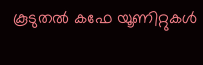കൂടുതല്‍ കഫേ യൂണിറ്റുകള്‍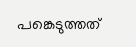പങ്കെടുത്തത്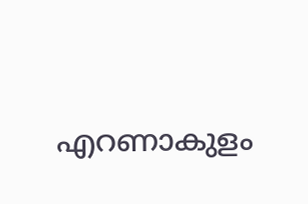എറണാകുളം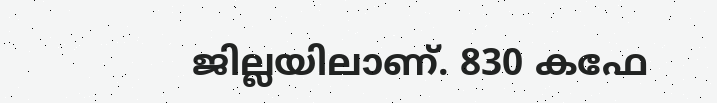ജില്ലയിലാണ്. 830 കഫേ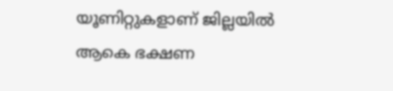യൂണിറ്റുകളാണ് ജില്ലയില്‍ ആകെ ഭക്ഷണ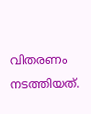വിതരണം നടത്തിയത്.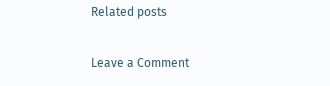Related posts

Leave a Comment